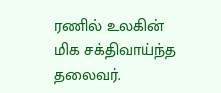ரணில் உலகின் மிக சக்திவாய்ந்த தலைவர்.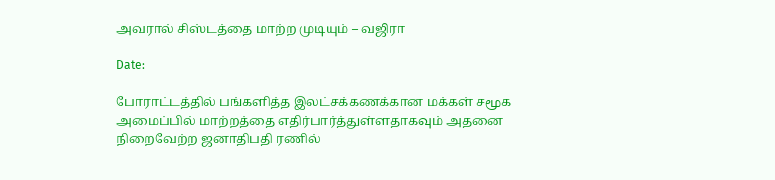அவரால் சிஸ்டத்தை மாற்ற முடியும் – வஜிரா

Date:

போராட்டத்தில் பங்களித்த இலட்சக்கணக்கான மக்கள் சமூக அமைப்பில் மாற்றத்தை எதிர்பார்த்துள்ளதாகவும் அதனை நிறைவேற்ற ஜனாதிபதி ரணில்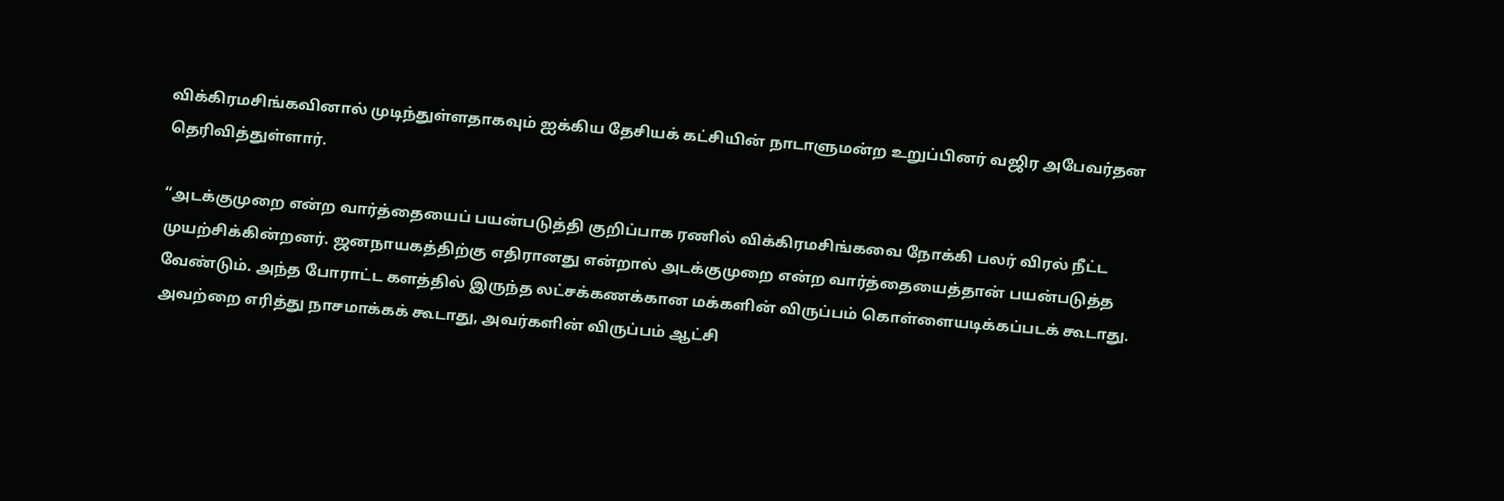விக்கிரமசிங்கவினால் முடிந்துள்ளதாகவும் ஐக்கிய தேசியக் கட்சியின் நாடாளுமன்ற உறுப்பினர் வஜிர அபேவர்தன தெரிவித்துள்ளார்.

“அடக்குமுறை என்ற வார்த்தையைப் பயன்படுத்தி குறிப்பாக ரணில் விக்கிரமசிங்கவை நோக்கி பலர் விரல் நீட்ட முயற்சிக்கின்றனர். ஜனநாயகத்திற்கு எதிரானது என்றால் அடக்குமுறை என்ற வார்த்தையைத்தான் பயன்படுத்த வேண்டும். அந்த போராட்ட களத்தில் இருந்த லட்சக்கணக்கான மக்களின் விருப்பம் கொள்ளையடிக்கப்படக் கூடாது. அவற்றை எரித்து நாசமாக்கக் கூடாது, அவர்களின் விருப்பம் ஆட்சி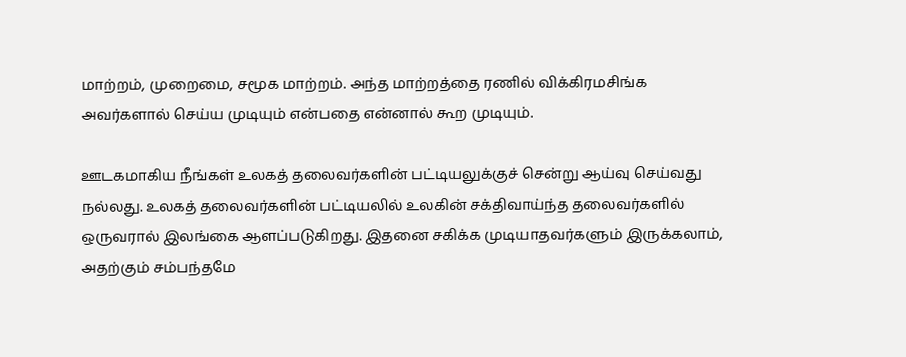மாற்றம், முறைமை, சமூக மாற்றம். அந்த மாற்றத்தை ரணில் விக்கிரமசிங்க அவர்களால் செய்ய முடியும் என்பதை என்னால் கூற முடியும்.

ஊடகமாகிய நீங்கள் உலகத் தலைவர்களின் பட்டியலுக்குச் சென்று ஆய்வு செய்வது நல்லது. உலகத் தலைவர்களின் பட்டியலில் உலகின் சக்திவாய்ந்த தலைவர்களில் ஒருவரால் இலங்கை ஆளப்படுகிறது. இதனை சகிக்க முடியாதவர்களும் இருக்கலாம், அதற்கும் சம்பந்தமே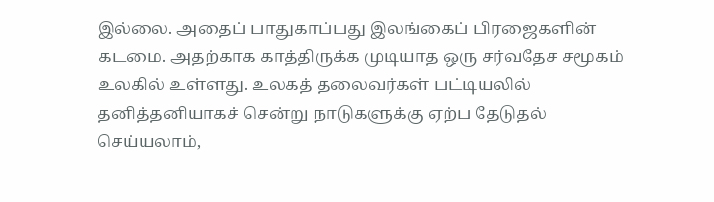இல்லை. அதைப் பாதுகாப்பது இலங்கைப் பிரஜைகளின் கடமை. அதற்காக காத்திருக்க முடியாத ஒரு சர்வதேச சமூகம் உலகில் உள்ளது. உலகத் தலைவர்கள் பட்டியலில் தனித்தனியாகச் சென்று நாடுகளுக்கு ஏற்ப தேடுதல் செய்யலாம்,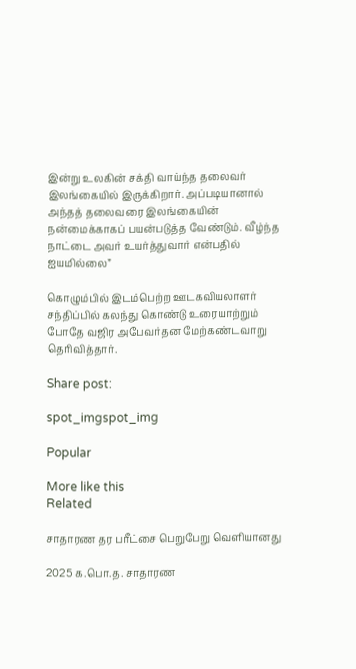இன்று உலகின் சக்தி வாய்ந்த தலைவர் இலங்கையில் இருக்கிறார். அப்படியானால் அந்தத் தலைவரை இலங்கையின் நன்மைக்காகப் பயன்படுத்த வேண்டும். வீழ்ந்த நாட்டை அவர் உயர்த்துவார் என்பதில் ஐயமில்லை”

கொழும்பில் இடம்பெற்ற ஊடகவியலாளர் சந்திப்பில் கலந்து கொண்டு உரையாற்றும் போதே வஜிர அபேவர்தன மேற்கண்டவாறு தெரிவித்தார்.

Share post:

spot_imgspot_img

Popular

More like this
Related

சாதாரண தர பரீட்சை பெறுபேறு வெளியானது

2025 க.பொ.த. சாதாரண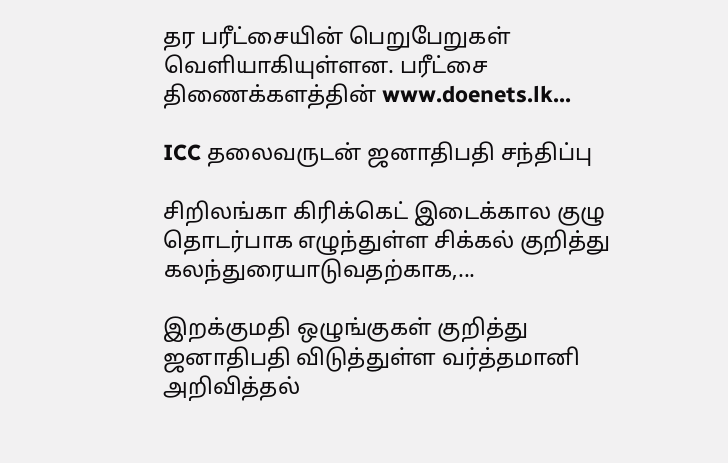தர பரீட்சையின் பெறுபேறுகள் வெளியாகியுள்ளன. பரீட்சை திணைக்களத்தின் www.doenets.lk...

ICC தலைவருடன் ஜனாதிபதி சந்திப்பு

சிறிலங்கா கிரிக்கெட் இடைக்கால குழு தொடர்பாக எழுந்துள்ள சிக்கல் குறித்து கலந்துரையாடுவதற்காக,...

இறக்குமதி ஒழுங்குகள் குறித்து ஜனாதிபதி விடுத்துள்ள வர்த்தமானி அறிவித்தல்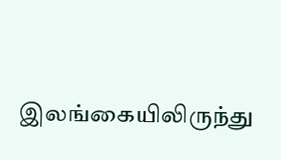இலங்கையிலிருந்து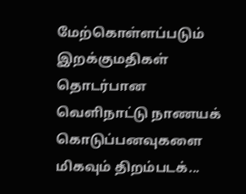மேற்கொள்ளப்படும் இறக்குமதிகள் தொடர்பான வெளிநாட்டு நாணயக் கொடுப்பனவுகளை மிகவும் திறம்படக்...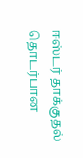ஈஸ்டர் தாக்குதல் தொடர்பான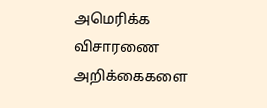அமெரிக்க விசாரணை அறிக்கைகளை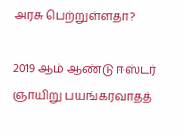அரசு பெற்றுள்ளதா?

2019 ஆம் ஆண்டு ஈஸ்டர் ஞாயிறு பயங்கரவாதத்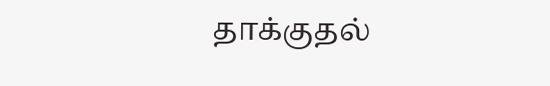தாக்குதல்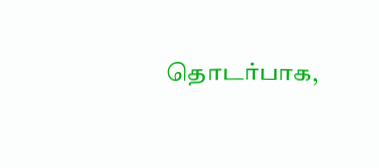தொடர்பாக,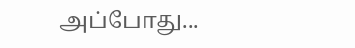அப்போது...